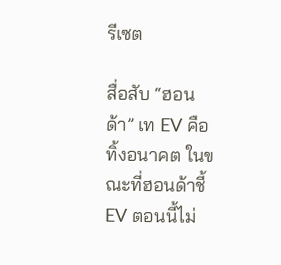รีเซต

สื่อสับ “ฮอนด้า” เท EV คือทิ้งอนาคต ในขณะที่ฮอนด้าชี้ EV ตอนนี้ไม่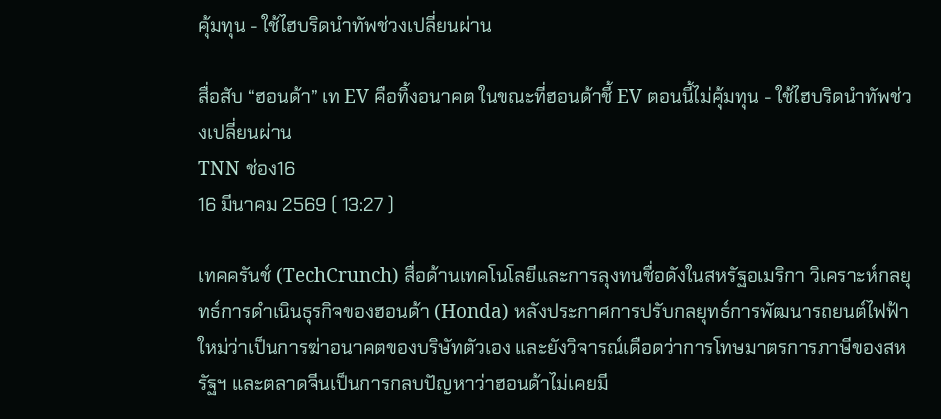คุ้มทุน - ใช้ไฮบริดนำทัพช่วงเปลี่ยนผ่าน

สื่อสับ “ฮอนด้า” เท EV คือทิ้งอนาคต ในขณะที่ฮอนด้าชี้ EV ตอนนี้ไม่คุ้มทุน - ใช้ไฮบริดนำทัพช่วงเปลี่ยนผ่าน
TNN ช่อง16
16 มีนาคม 2569 ( 13:27 )

เทคครันช์ (TechCrunch) สื่อด้านเทคโนโลยีและการลุงทนชื่อดังในสหรัฐอเมริกา วิเคราะห์กลยุทธ์การดำเนินธุรกิจของฮอนด้า (Honda) หลังประกาศการปรับกลยุทธ์การพัฒนารถยนต์ไฟฟ้าใหม่ว่าเป็นการฆ่าอนาคตของบริษัทตัวเอง และยังวิจารณ์เดือดว่าการโทษมาตรการภาษีของสหรัฐฯ และตลาดจีนเป็นการกลบปัญหาว่าฮอนด้าไม่เคยมี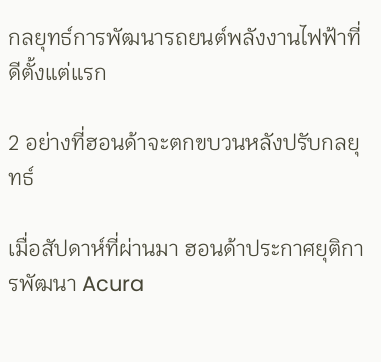กลยุทธ์การพัฒนารถยนต์พลังงานไฟฟ้าที่ดีตั้งแต่แรก

2 อย่างที่ฮอนด้าจะตกขบวนหลังปรับกลยุทธ์

เมื่อสัปดาห์ที่ผ่านมา ฮอนด้าประกาศยุติการพัฒนา Acura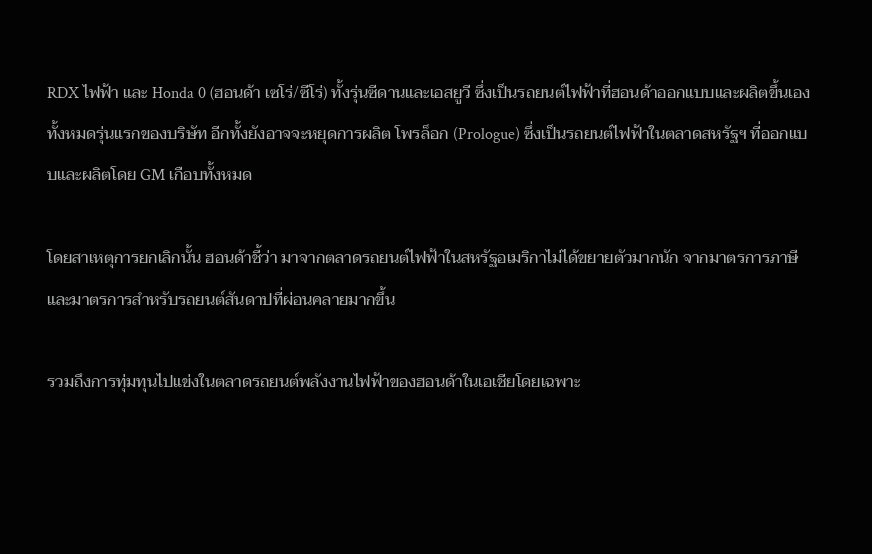RDX ไฟฟ้า และ Honda 0 (ฮอนด้า เซโร่/ซีโร่) ทั้งรุ่นซีดานและเอสยูวี ซึ่งเป็นรถยนต์ไฟฟ้าที่ฮอนด้าออกแบบและผลิตขึ้นเองทั้งหมดรุ่นแรกของบริษัท อีกทั้งยังอาจจะหยุดการผลิต โพรล็อก (Prologue) ซึ่งเป็นรถยนต์ไฟฟ้าในตลาดสหรัฐฯ ที่ออกแบบและผลิตโดย GM เกือบทั้งหมด

โดยสาเหตุการยกเลิกนั้น ฮอนด้าชี้ว่า มาจากตลาดรถยนต์ไฟฟ้าในสหรัฐอเมริกาไม่ได้ขยายตัวมากนัก จากมาตรการภาษี และมาตรการสำหรับรถยนต์สันดาปที่ผ่อนคลายมากขึ้น

รวมถึงการทุ่มทุนไปแข่งในตลาดรถยนต์พลังงานไฟฟ้าของฮอนด้าในเอเชียโดยเฉพาะ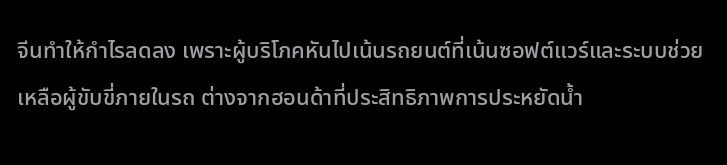จีนทำให้กำไรลดลง เพราะผู้บริโภคหันไปเน้นรถยนต์ที่เน้นซอฟต์แวร์และระบบช่วยเหลือผู้ขับขี่ภายในรถ ต่างจากฮอนด้าที่ประสิทธิภาพการประหยัดน้ำ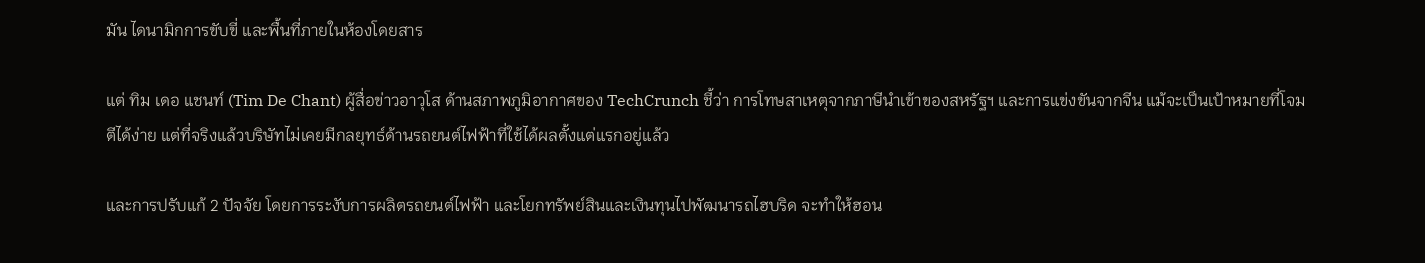มัน ไดนามิกการขับขี่ และพื้นที่ภายในห้องโดยสาร

แต่ ทิม เดอ แชนท์ (Tim De Chant) ผู้สื่อข่าวอาวุโส ด้านสภาพภูมิอากาศของ TechCrunch ชี้ว่า การโทษสาเหตุจากภาษีนำเข้าของสหรัฐฯ และการแข่งขันจากจีน แม้จะเป็นเป้าหมายที่โจมตีได้ง่าย แต่ที่จริงแล้วบริษัทไม่เคยมีกลยุทธ์ด้านรถยนต์ไฟฟ้าที่ใช้ได้ผลตั้งแต่แรกอยู่แล้ว

และการปรับแก้ 2 ปัจจัย โดยการระงับการผลิตรถยนต์ไฟฟ้า และโยกทรัพย์สินและเงินทุนไปพัฒนารถไฮบริด จะทำให้ฮอน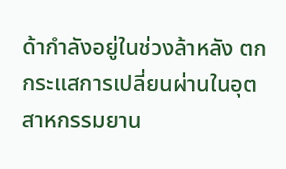ด้ากำลังอยู่ในช่วงล้าหลัง ตกกระแสการเปลี่ยนผ่านในอุตสาหกรรมยาน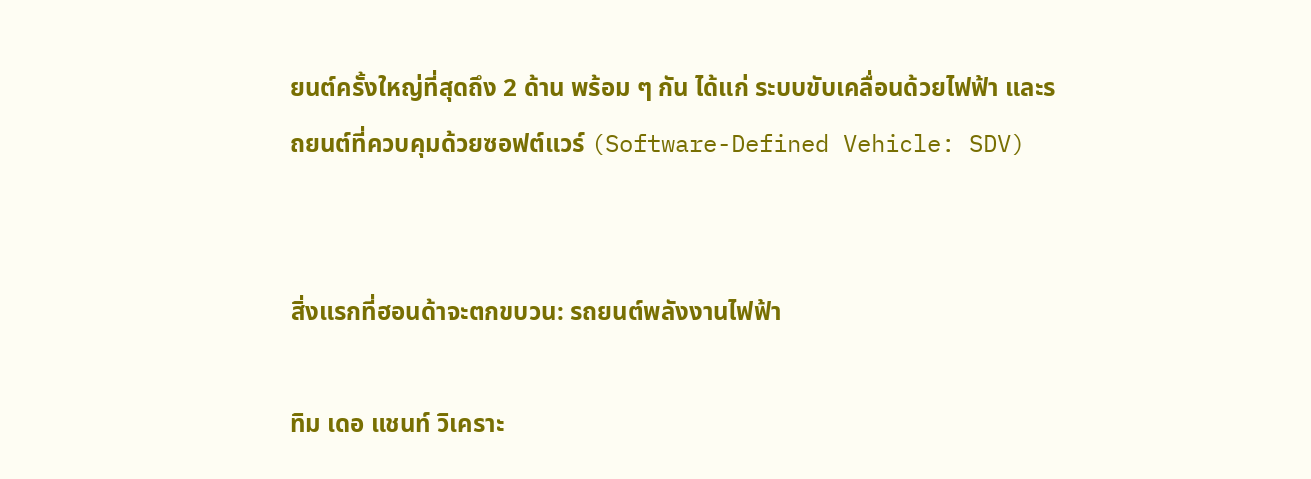ยนต์ครั้งใหญ่ที่สุดถึง 2 ด้าน พร้อม ๆ กัน ได้แก่ ระบบขับเคลื่อนด้วยไฟฟ้า และรถยนต์ที่ควบคุมด้วยซอฟต์แวร์ (Software-Defined Vehicle: SDV)


สิ่งแรกที่ฮอนด้าจะตกขบวน: รถยนต์พลังงานไฟฟ้า

ทิม เดอ แชนท์ วิเคราะ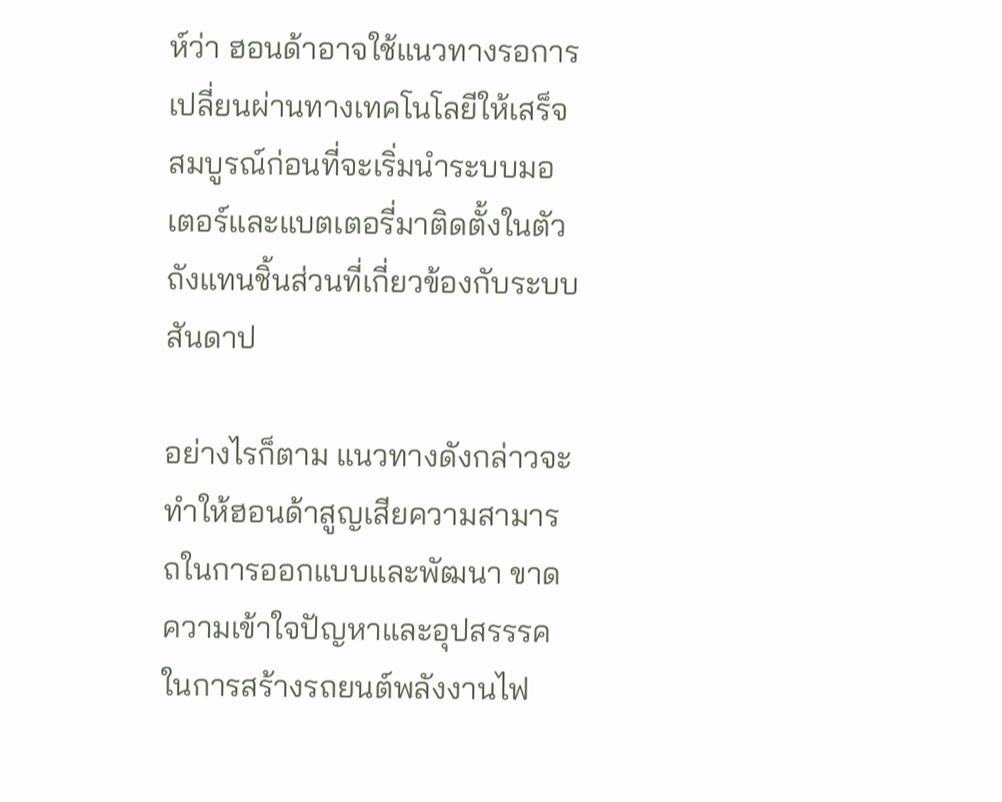ห์ว่า ฮอนด้าอาจใช้แนวทางรอการเปลี่ยนผ่านทางเทคโนโลยีให้เสร็จสมบูรณ์ก่อนที่จะเริ่มนำระบบมอเตอร์และแบตเตอรี่มาติดตั้งในตัวถังแทนชิ้นส่วนที่เกี่ยวข้องกับระบบสันดาป

อย่างไรก็ตาม แนวทางดังกล่าวจะทำให้ฮอนด้าสูญเสียความสามารถในการออกแบบและพัฒนา ขาดความเข้าใจปัญหาและอุปสรรรคในการสร้างรถยนต์พลังงานไฟ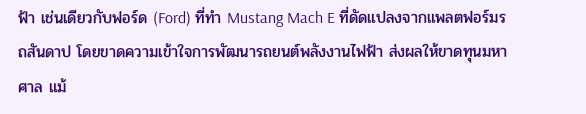ฟ้า เช่นเดียวกับฟอร์ด (Ford) ที่ทำ Mustang Mach E ที่ดัดแปลงจากแพลตฟอร์มรถสันดาป โดยขาดความเข้าใจการพัฒนารถยนต์พลังงานไฟฟ้า ส่งผลให้ขาดทุนมหาศาล แม้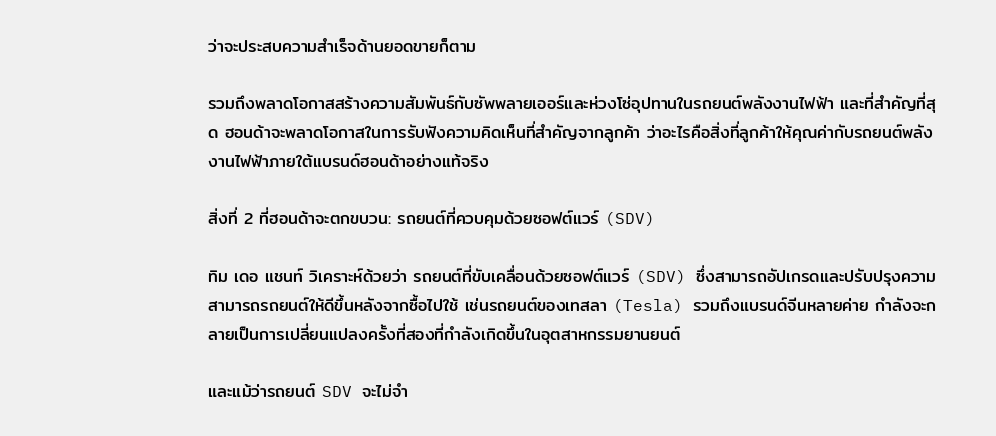ว่าจะประสบความสำเร็จด้านยอดขายก็ตาม

รวมถึงพลาดโอกาสสร้างความสัมพันธ์กับซัพพลายเออร์และห่วงโซ่อุปทานในรถยนต์พลังงานไฟฟ้า และที่สำคัญที่สุด ฮอนด้าจะพลาดโอกาสในการรับฟังความคิดเห็นที่สำคัญจากลูกค้า ว่าอะไรคือสิ่งที่ลูกค้าให้คุณค่ากับรถยนต์พลังงานไฟฟ้าภายใต้แบรนด์ฮอนด้าอย่างแท้จริง

สิ่งที่ 2 ที่ฮอนด้าจะตกขบวน: รถยนต์ที่ควบคุมด้วยซอฟต์แวร์ (SDV)

ทิม เดอ แชนท์ วิเคราะห์ด้วยว่า รถยนต์ที่ขับเคลื่อนด้วยซอฟต์แวร์ (SDV) ซึ่งสามารถอัปเกรดและปรับปรุงความสามารถรถยนต์ให้ดีขึ้นหลังจากซื้อไปใช้ เช่นรถยนต์ของเทสลา (Tesla) รวมถึงแบรนด์จีนหลายค่าย กำลังจะกลายเป็นการเปลี่ยนแปลงครั้งที่สองที่กำลังเกิดขึ้นในอุตสาหกรรมยานยนต์

และแม้ว่ารถยนต์ SDV จะไม่จำ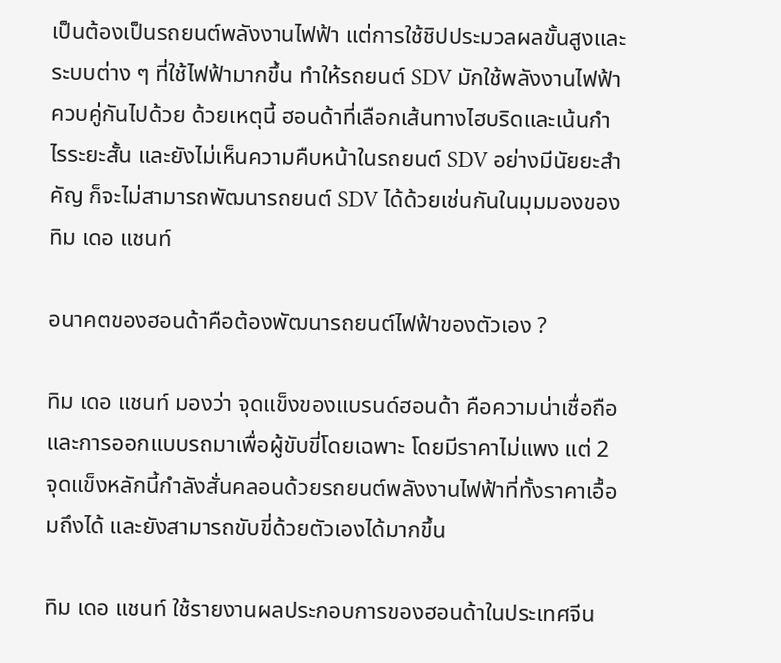เป็นต้องเป็นรถยนต์พลังงานไฟฟ้า แต่การใช้ชิปประมวลผลขั้นสูงและระบบต่าง ๆ ที่ใช้ไฟฟ้ามากขึ้น ทำให้รถยนต์ SDV มักใช้พลังงานไฟฟ้าควบคู่กันไปด้วย ด้วยเหตุนี้ ฮอนด้าที่เลือกเส้นทางไฮบริดและเน้นกำไรระยะสั้น และยังไม่เห็นความคืบหน้าในรถยนต์ SDV อย่างมีนัยยะสำคัญ ก็จะไม่สามารถพัฒนารถยนต์ SDV ได้ด้วยเช่นกันในมุมมองของ ทิม เดอ แชนท์

อนาคตของฮอนด้าคือต้องพัฒนารถยนต์ไฟฟ้าของตัวเอง ?

ทิม เดอ แชนท์ มองว่า จุดแข็งของแบรนด์ฮอนด้า คือความน่าเชื่อถือและการออกแบบรถมาเพื่อผู้ขับขี่โดยเฉพาะ โดยมีราคาไม่แพง แต่ 2 จุดแข็งหลักนี้กำลังสั่นคลอนด้วยรถยนต์พลังงานไฟฟ้าที่ทั้งราคาเอื้อมถึงได้ และยังสามารถขับขี่ด้วยตัวเองได้มากขึ้น

ทิม เดอ แชนท์ ใช้รายงานผลประกอบการของฮอนด้าในประเทศจีน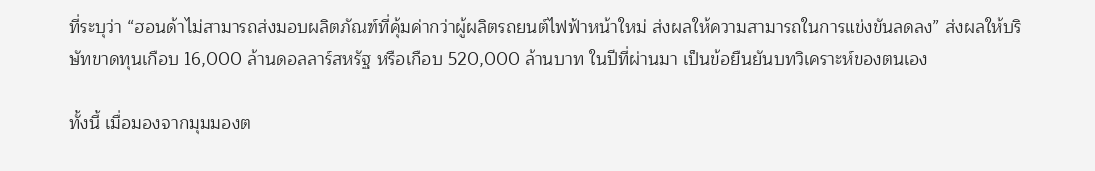ที่ระบุว่า “ฮอนด้าไม่สามารถส่งมอบผลิตภัณฑ์ที่คุ้มค่ากว่าผู้ผลิตรถยนต์ไฟฟ้าหน้าใหม่ ส่งผลให้ความสามารถในการแข่งขันลดลง” ส่งผลให้บริษัทขาดทุนเกือบ 16,000 ล้านดอลลาร์สหรัฐ หรือเกือบ 520,000 ล้านบาท ในปีที่ผ่านมา เป็นข้อยืนยันบทวิเคราะห์ของตนเอง

ทั้งนี้ เมื่อมองจากมุมมองต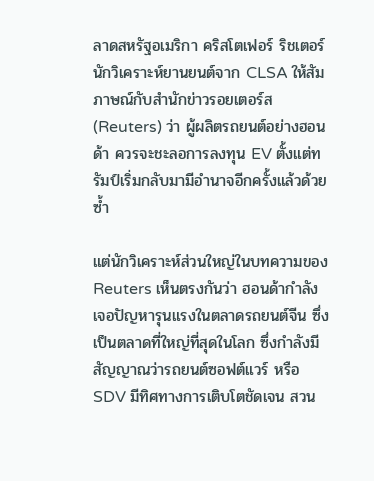ลาดสหรัฐอเมริกา คริสโตเฟอร์ ริชเตอร์ นักวิเคราะห์ยานยนต์จาก CLSA ให้สัมภาษณ์กับสำนักข่าวรอยเตอร์ส (Reuters) ว่า ผู้ผลิตรถยนต์อย่างฮอนด้า ควรจะชะลอการลงทุน EV ตั้งแต่ทรัมป์เริ่มกลับมามีอำนาจอีกครั้งแล้วด้วยซ้ำ

แต่นักวิเคราะห์ส่วนใหญ่ในบทความของ Reuters เห็นตรงกันว่า ฮอนด้ากำลังเจอปัญหารุนแรงในตลาดรถยนต์จีน ซึ่งเป็นตลาดที่ใหญ่ที่สุดในโลก ซึ่งกำลังมีสัญญาณว่ารถยนต์ซอฟต์แวร์ หรือ SDV มีทิศทางการเติบโตชัดเจน สวน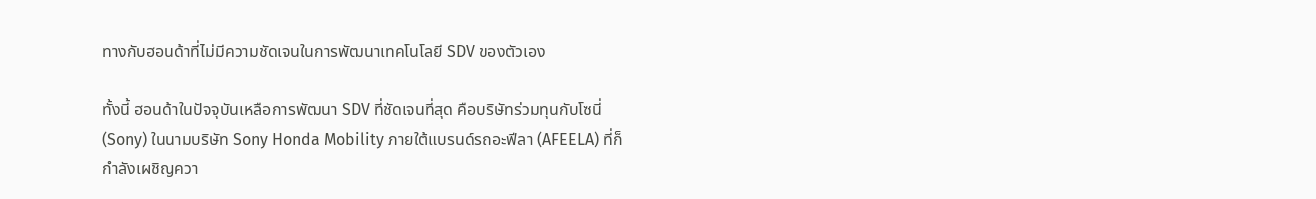ทางกับฮอนด้าที่ไม่มีความชัดเจนในการพัฒนาเทคโนโลยี SDV ของตัวเอง

ทั้งนี้ ฮอนด้าในปัจจุบันเหลือการพัฒนา SDV ที่ชัดเจนที่สุด คือบริษัทร่วมทุนกับโซนี่ (Sony) ในนามบริษัท Sony Honda Mobility ภายใต้แบรนด์รถอะฟีลา (AFEELA) ที่ก็กำลังเผชิญควา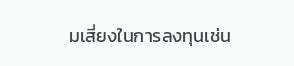มเสี่ยงในการลงทุนเช่น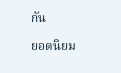กัน

ยอดนิยม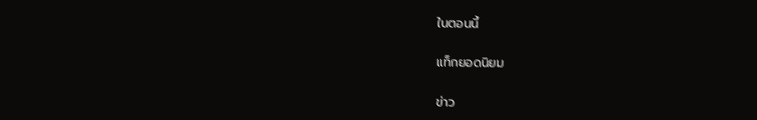ในตอนนี้

แท็กยอดนิยม

ข่าว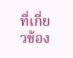ที่เกี่ยวข้อง